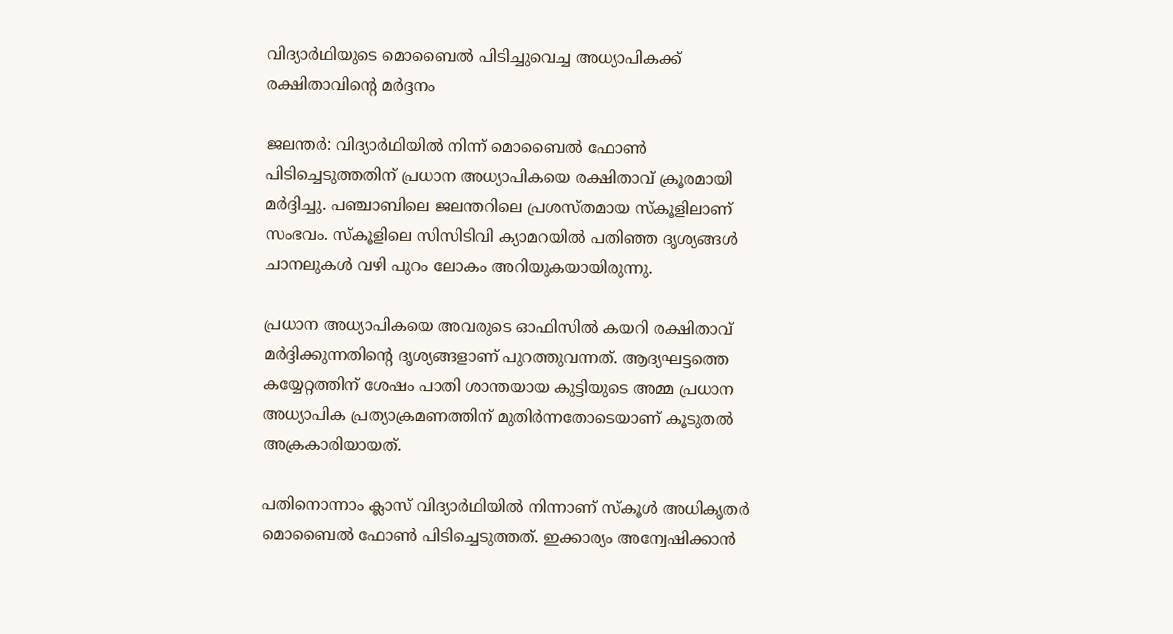വിദ്യാര്‍ഥിയുടെ മൊബൈല്‍ പിടിച്ചുവെച്ച അധ്യാപികക്ക് രക്ഷിതാവിന്റെ മര്‍ദ്ദനം

ജലന്തര്‍: വിദ്യാര്‍ഥിയില്‍ നിന്ന് മൊബൈല്‍ ഫോണ്‍ പിടിച്ചെടുത്തതിന് പ്രധാന അധ്യാപികയെ രക്ഷിതാവ് ക്രൂരമായി മര്‍ദ്ദിച്ചു. പഞ്ചാബിലെ ജലന്തറിലെ പ്രശസ്തമായ സ്‌കൂളിലാണ് സംഭവം. സ്‌കൂളിലെ സിസിടിവി ക്യാമറയില്‍ പതിഞ്ഞ ദൃശ്യങ്ങള്‍ ചാനലുകള്‍ വഴി പുറം ലോകം അറിയുകയായിരുന്നു.

പ്രധാന അധ്യാപികയെ അവരുടെ ഓഫിസില്‍ കയറി രക്ഷിതാവ് മര്‍ദ്ദിക്കുന്നതിന്റെ ദൃശ്യങ്ങളാണ് പുറത്തുവന്നത്. ആദ്യഘട്ടത്തെ കയ്യേറ്റത്തിന് ശേഷം പാതി ശാന്തയായ കുട്ടിയുടെ അമ്മ പ്രധാന അധ്യാപിക പ്രത്യാക്രമണത്തിന് മുതിര്‍ന്നതോടെയാണ് കൂടുതല്‍ അക്രകാരിയായത്.

പതിനൊന്നാം ക്ലാസ് വിദ്യാര്‍ഥിയില്‍ നിന്നാണ് സ്‌കൂള്‍ അധികൃതര്‍ മൊബൈല്‍ ഫോണ്‍ പിടിച്ചെടുത്തത്. ഇക്കാര്യം അന്വേഷിക്കാന്‍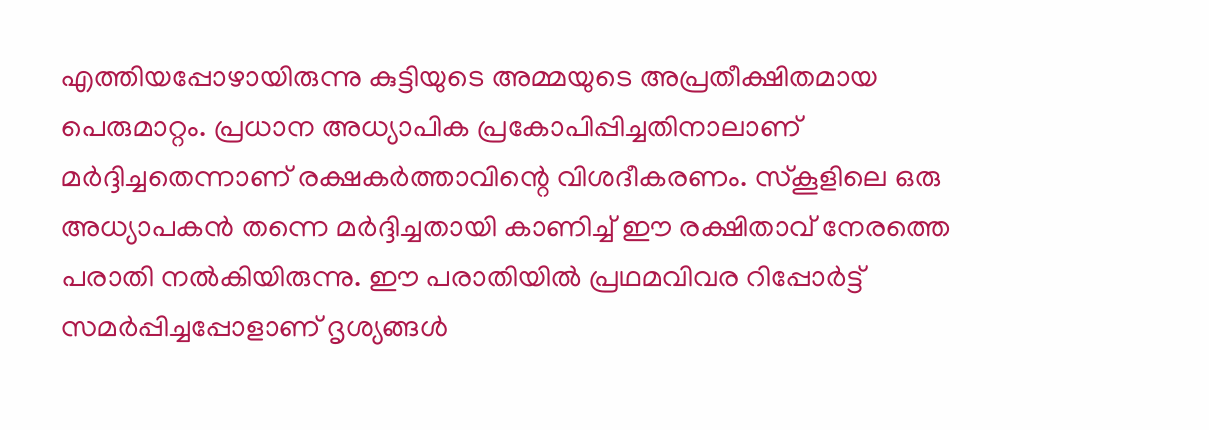എത്തിയപ്പോഴായിരുന്നു കുട്ടിയുടെ അമ്മയുടെ അപ്രതീക്ഷിതമായ പെരുമാറ്റം. പ്രധാന അധ്യാപിക പ്രകോപിപ്പിച്ചതിനാലാണ് മര്‍ദ്ദിച്ചതെന്നാണ് രക്ഷകര്‍ത്താവിന്റെ വിശദീകരണം. സ്‌കൂളിലെ ഒരു അധ്യാപകന്‍ തന്നെ മര്‍ദ്ദിച്ചതായി കാണിച്ച് ഈ രക്ഷിതാവ് നേരത്തെ പരാതി നല്‍കിയിരുന്നു. ഈ പരാതിയില്‍ പ്രഥമവിവര റിപ്പോര്‍ട്ട് സമര്‍പ്പിച്ചപ്പോളാണ് ദൃശ്യങ്ങള്‍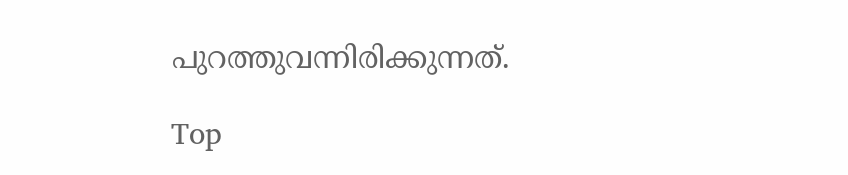പുറത്തുവന്നിരിക്കുന്നത്.

Top